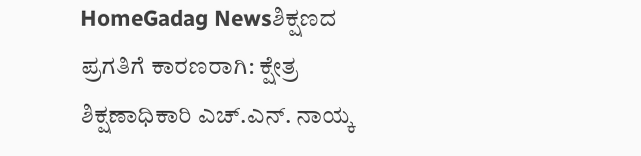HomeGadag Newsಶಿಕ್ಷಣದ ಪ್ರಗತಿಗೆ ಕಾರಣರಾಗಿ: ಕ್ಷೇತ್ರ ಶಿಕ್ಷಣಾಧಿಕಾರಿ ಎಚ್.ಎನ್. ನಾಯ್ಕ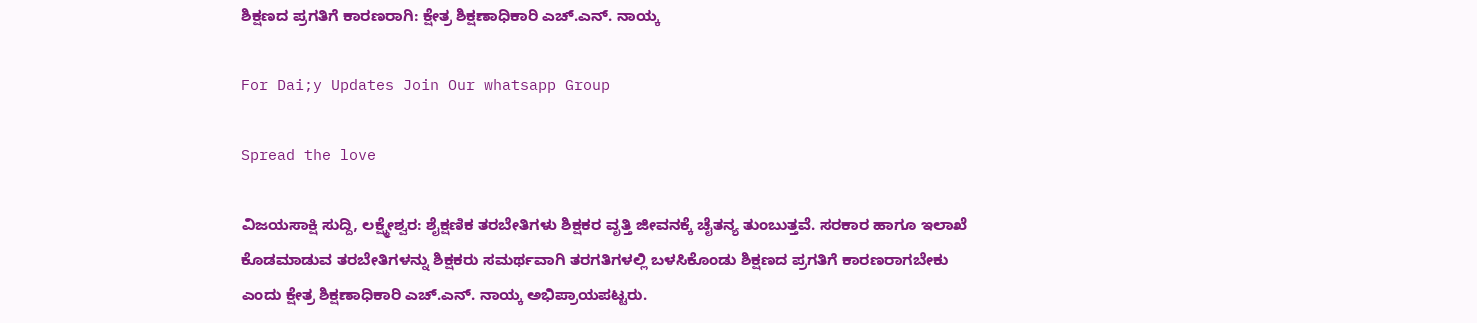ಶಿಕ್ಷಣದ ಪ್ರಗತಿಗೆ ಕಾರಣರಾಗಿ: ಕ್ಷೇತ್ರ ಶಿಕ್ಷಣಾಧಿಕಾರಿ ಎಚ್.ಎನ್. ನಾಯ್ಕ

For Dai;y Updates Join Our whatsapp Group

Spread the love

ವಿಜಯಸಾಕ್ಷಿ ಸುದ್ದಿ, ಲಕ್ಷ್ಮೇಶ್ವರ: ಶೈಕ್ಷಣಿಕ ತರಬೇತಿಗಳು ಶಿಕ್ಷಕರ ವೃತ್ತಿ ಜೀವನಕ್ಕೆ ಚೈತನ್ಯ ತುಂಬುತ್ತವೆ. ಸರಕಾರ ಹಾಗೂ ಇಲಾಖೆ ಕೊಡಮಾಡುವ ತರಬೇತಿಗಳನ್ನು ಶಿಕ್ಷಕರು ಸಮರ್ಥವಾಗಿ ತರಗತಿಗಳಲ್ಲಿ ಬಳಸಿಕೊಂಡು ಶಿಕ್ಷಣದ ಪ್ರಗತಿಗೆ ಕಾರಣರಾಗಬೇಕು ಎಂದು ಕ್ಷೇತ್ರ ಶಿಕ್ಷಣಾಧಿಕಾರಿ ಎಚ್.ಎನ್. ನಾಯ್ಕ ಅಭಿಪ್ರಾಯಪಟ್ಟರು.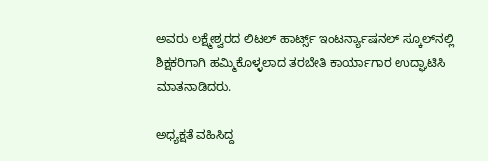ಅವರು ಲಕ್ಷ್ಮೇಶ್ವರದ ಲಿಟಲ್ ಹಾರ್ಟ್ಸ್ ಇಂಟರ್ನ್ಯಾಷನಲ್ ಸ್ಕೂಲ್‌ನಲ್ಲಿ ಶಿಕ್ಷಕರಿಗಾಗಿ ಹಮ್ಮಿಕೊಳ್ಳಲಾದ ತರಬೇತಿ ಕಾರ್ಯಾಗಾರ ಉದ್ಘಾಟಿಸಿ ಮಾತನಾಡಿದರು.

ಅಧ್ಯಕ್ಷತೆ ವಹಿಸಿದ್ದ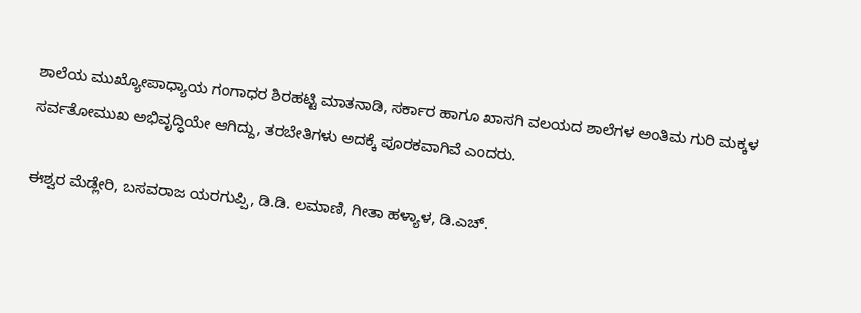ಶಾಲೆಯ ಮುಖ್ಯೋಪಾಧ್ಯಾಯ ಗಂಗಾಧರ ಶಿರಹಟ್ಟಿ ಮಾತನಾಡಿ, ಸರ್ಕಾರ ಹಾಗೂ ಖಾಸಗಿ ವಲಯದ ಶಾಲೆಗಳ ಅಂತಿಮ ಗುರಿ ಮಕ್ಕಳ ಸರ್ವತೋಮುಖ ಅಭಿವೃದ್ಧಿಯೇ ಆಗಿದ್ದು, ತರಬೇತಿಗಳು ಅದಕ್ಕೆ ಪೂರಕವಾಗಿವೆ ಎಂದರು.

ಈಶ್ವರ ಮೆಡ್ಲೇರಿ, ಬಸವರಾಜ ಯರಗುಪ್ಪಿ, ಡಿ.ಡಿ. ಲಮಾಣಿ, ಗೀತಾ ಹಳ್ಯಾಳ, ಡಿ.ಎಚ್.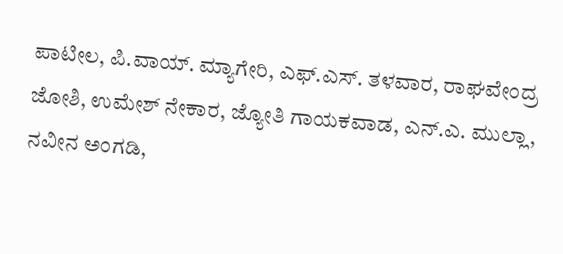ಪಾಟೀಲ, ಪಿ.ವಾಯ್. ಮ್ಯಾಗೇರಿ, ಎಫ್.ಎಸ್. ತಳವಾರ, ರಾಘವೇಂದ್ರ ಜೋಶಿ, ಉಮೇಶ್ ನೇಕಾರ, ಜ್ಯೋತಿ ಗಾಯಕವಾಡ, ಎನ್.ಎ. ಮುಲ್ಲಾ, ನವೀನ ಅಂಗಡಿ,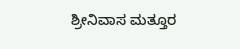ಶ್ರೀನಿವಾಸ ಮತ್ತೂರ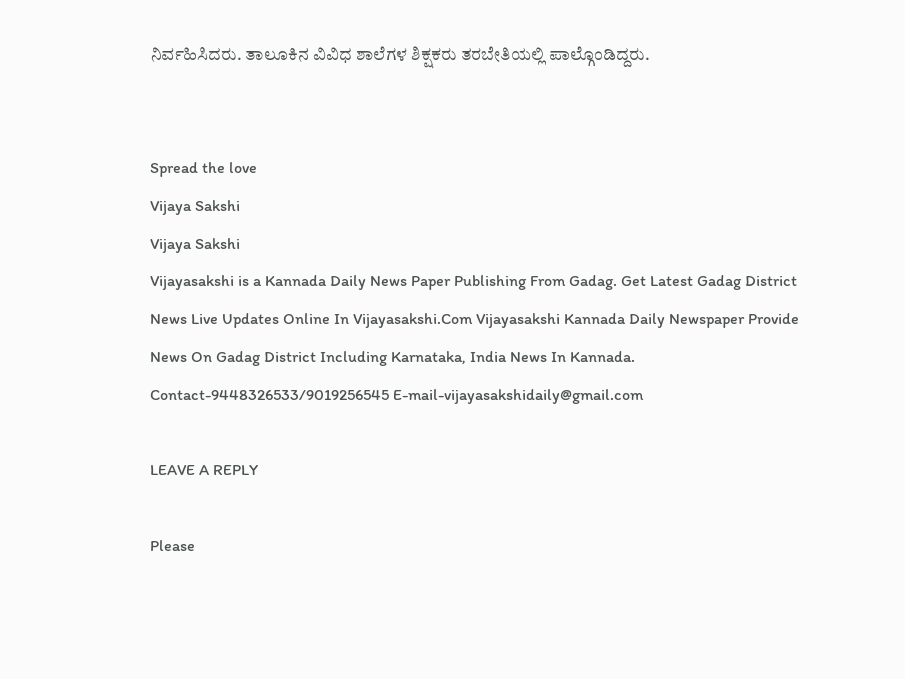ನಿರ್ವಹಿಸಿದರು. ತಾಲೂಕಿನ ವಿವಿಧ ಶಾಲೆಗಳ ಶಿಕ್ಷಕರು ತರಬೇತಿಯಲ್ಲಿ ಪಾಲ್ಗೊಂಡಿದ್ದರು.


Spread the love
Vijaya Sakshi
Vijaya Sakshi
Vijayasakshi is a Kannada Daily News Paper Publishing From Gadag. Get Latest Gadag District News Live Updates Online In Vijayasakshi.Com Vijayasakshi Kannada Daily Newspaper Provide News On Gadag District Including Karnataka, India News In Kannada. Contact-9448326533/9019256545 E-mail-vijayasakshidaily@gmail.com

LEAVE A REPLY

Please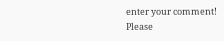enter your comment!
Please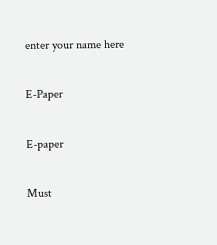enter your name here

E-Paper

E-paper

Must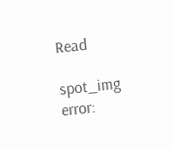Read

spot_img
error: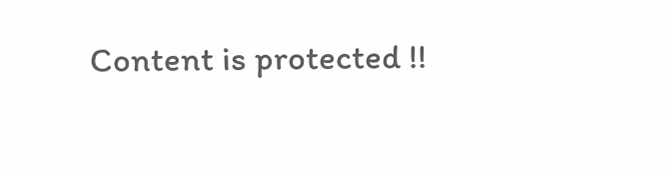Content is protected !!